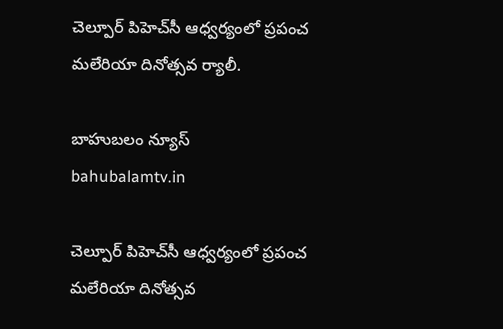చెల్పూర్ పిహెచ్‌సీ ఆధ్వర్యంలో ప్రపంచ మలేరియా దినోత్సవ ర్యాలీ.

బాహుబలం న్యూస్
bahubalamtv.in

చెల్పూర్ పిహెచ్‌సీ ఆధ్వర్యంలో ప్రపంచ మలేరియా దినోత్సవ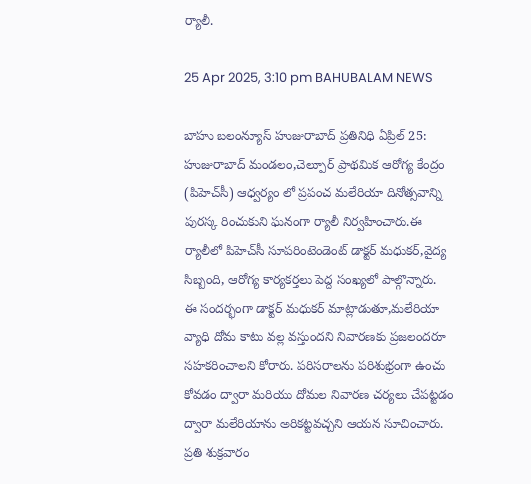ర్యాలీ.

25 Apr 2025, 3:10 pm BAHUBALAM NEWS

బాహు బలంన్యూస్ హుజురాబాద్ ప్రతినిధి ఏప్రిల్ 25: హుజురాబాద్ మండలం,చెల్పూర్ ప్రాథమిక ఆరోగ్య కేంద్రం (పిహెచ్‌సీ) ఆధ్వర్యం లో ప్రపంచ మలేరియా దినోత్సవాన్ని పురస్క రించుకుని ఘనంగా ర్యాలీ నిర్వహించారు.ఈ ర్యాలీలో పిహెచ్‌సీ సూపరింటెండెంట్ డాక్టర్ మధుకర్,వైద్య సిబ్బంది, ఆరోగ్య కార్యకర్తలు పెద్ద సంఖ్యలో పాల్గొన్నారు.
ఈ సందర్భంగా డాక్టర్ మధుకర్ మాట్లాడుతూ,మలేరియా వ్యాధి దోమ కాటు వల్ల వస్తుందని నివారణకు ప్రజలందరూ సహకరించాలని కోరారు. పరిసరాలను పరిశుభ్రంగా ఉంచు కోవడం ద్వారా మరియు దోమల నివారణ చర్యలు చేపట్టడం ద్వారా మలేరియాను అరికట్టవచ్చని ఆయన సూచించారు. ప్రతి శుక్రవారం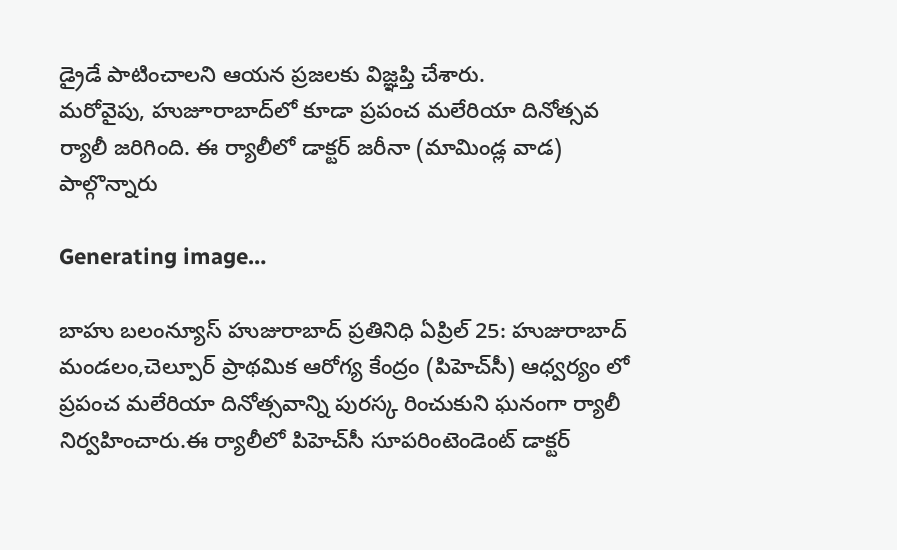డ్రైడే పాటించాలని ఆయన ప్రజలకు విజ్ఞప్తి చేశారు.
మరోవైపు, హుజూరాబాద్‌లో కూడా ప్రపంచ మలేరియా దినోత్సవ ర్యాలీ జరిగింది. ఈ ర్యాలీలో డాక్టర్ జరీనా (మామిండ్ల వాడ) పాల్గొన్నారు

Generating image…

బాహు బలంన్యూస్ హుజురాబాద్ ప్రతినిధి ఏప్రిల్ 25: హుజురాబాద్ మండలం,చెల్పూర్ ప్రాథమిక ఆరోగ్య కేంద్రం (పిహెచ్‌సీ) ఆధ్వర్యం లో ప్రపంచ మలేరియా దినోత్సవాన్ని పురస్క రించుకుని ఘనంగా ర్యాలీ నిర్వహించారు.ఈ ర్యాలీలో పిహెచ్‌సీ సూపరింటెండెంట్ డాక్టర్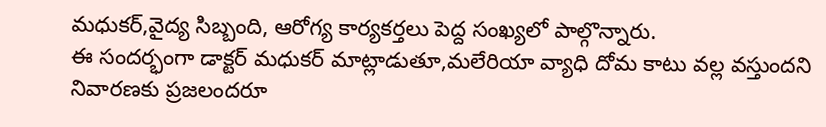మధుకర్,వైద్య సిబ్బంది, ఆరోగ్య కార్యకర్తలు పెద్ద సంఖ్యలో పాల్గొన్నారు.
ఈ సందర్భంగా డాక్టర్ మధుకర్ మాట్లాడుతూ,మలేరియా వ్యాధి దోమ కాటు వల్ల వస్తుందని నివారణకు ప్రజలందరూ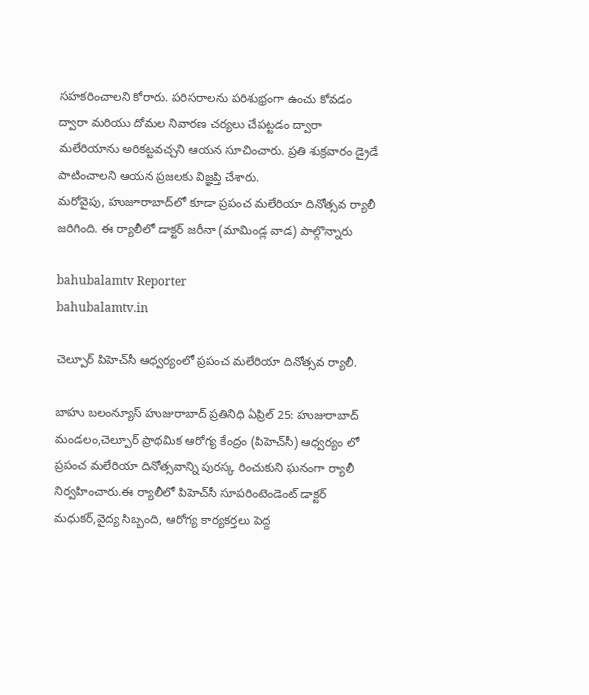సహకరించాలని కోరారు. పరిసరాలను పరిశుభ్రంగా ఉంచు కోవడం ద్వారా మరియు దోమల నివారణ చర్యలు చేపట్టడం ద్వారా మలేరియాను అరికట్టవచ్చని ఆయన సూచించారు. ప్రతి శుక్రవారం డ్రైడే పాటించాలని ఆయన ప్రజలకు విజ్ఞప్తి చేశారు.
మరోవైపు, హుజూరాబాద్‌లో కూడా ప్రపంచ మలేరియా దినోత్సవ ర్యాలీ జరిగింది. ఈ ర్యాలీలో డాక్టర్ జరీనా (మామిండ్ల వాడ) పాల్గొన్నారు

bahubalamtv Reporter
bahubalamtv.in

చెల్పూర్ పిహెచ్‌సీ ఆధ్వర్యంలో ప్రపంచ మలేరియా దినోత్సవ ర్యాలీ.

బాహు బలంన్యూస్ హుజురాబాద్ ప్రతినిధి ఏప్రిల్ 25: హుజురాబాద్ మండలం,చెల్పూర్ ప్రాథమిక ఆరోగ్య కేంద్రం (పిహెచ్‌సీ) ఆధ్వర్యం లో ప్రపంచ మలేరియా దినోత్సవాన్ని పురస్క రించుకుని ఘనంగా ర్యాలీ నిర్వహించారు.ఈ ర్యాలీలో పిహెచ్‌సీ సూపరింటెండెంట్ డాక్టర్ మధుకర్,వైద్య సిబ్బంది, ఆరోగ్య కార్యకర్తలు పెద్ద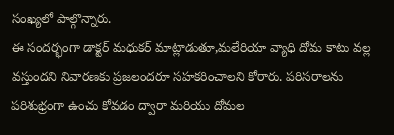సంఖ్యలో పాల్గొన్నారు.
ఈ సందర్భంగా డాక్టర్ మధుకర్ మాట్లాడుతూ,మలేరియా వ్యాధి దోమ కాటు వల్ల వస్తుందని నివారణకు ప్రజలందరూ సహకరించాలని కోరారు. పరిసరాలను పరిశుభ్రంగా ఉంచు కోవడం ద్వారా మరియు దోమల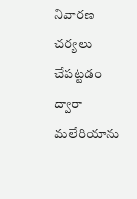నివారణ చర్యలు చేపట్టడం ద్వారా మలేరియాను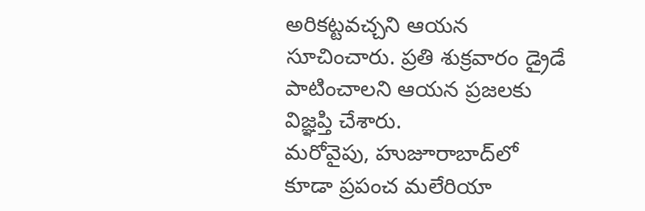అరికట్టవచ్చని ఆయన సూచించారు. ప్రతి శుక్రవారం డ్రైడే పాటించాలని ఆయన ప్రజలకు విజ్ఞప్తి చేశారు.
మరోవైపు, హుజూరాబాద్‌లో కూడా ప్రపంచ మలేరియా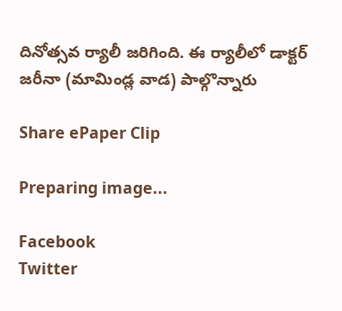దినోత్సవ ర్యాలీ జరిగింది. ఈ ర్యాలీలో డాక్టర్ జరీనా (మామిండ్ల వాడ) పాల్గొన్నారు

Share ePaper Clip

Preparing image...

Facebook
Twitter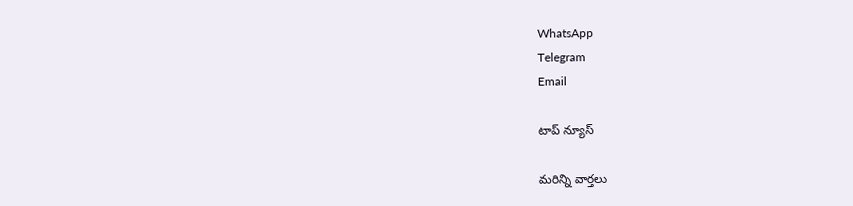WhatsApp
Telegram
Email

టాప్ న్యూస్

మరిన్ని వార్తలు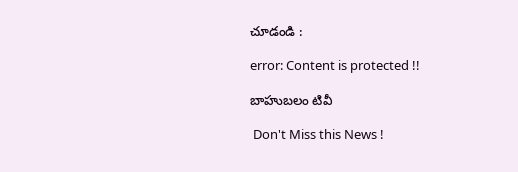చూడండి :

error: Content is protected !!

బాహుబలం టివీ

 Don't Miss this News !